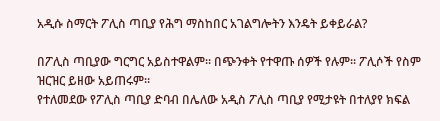አዲሱ ስማርት ፖሊስ ጣቢያ የሕግ ማስከበር አገልግሎትን እንዴት ይቀይራል?

በፖሊስ ጣቢያው ግርግር አይስተዋልም። በጭንቀት የተዋጡ ሰዎች የሉም። ፖሊሶች የስም ዝርዝር ይዘው አይጠሩም።
የተለመደው የፖሊስ ጣቢያ ድባብ በሌለው አዲስ ፖሊስ ጣቢያ የሚታዩት በተለያየ ክፍል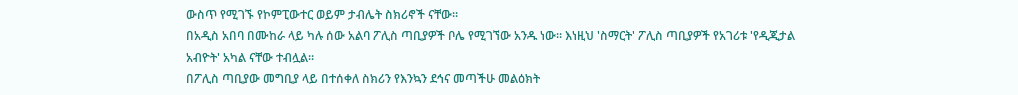ውስጥ የሚገኙ የኮምፒውተር ወይም ታብሌት ስክሪኖች ናቸው።
በአዲስ አበባ በሙከራ ላይ ካሉ ሰው አልባ ፖሊስ ጣቢያዎች ቦሌ የሚገኘው አንዱ ነው። እነዚህ 'ስማርት' ፖሊስ ጣቢያዎች የአገሪቱ 'የዲጂታል አብዮት' አካል ናቸው ተብሏል።
በፖሊስ ጣቢያው መግቢያ ላይ በተሰቀለ ስክሪን የእንኳን ደኅና መጣችሁ መልዕክት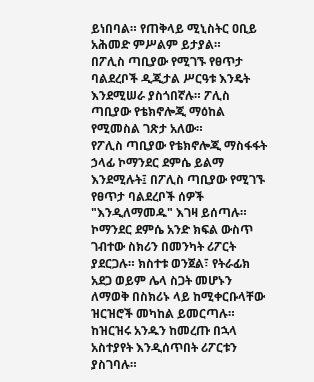ይነበባል። የጠቅላይ ሚኒስትር ዐቢይ አሕመድ ምሥልም ይታያል።
በፖሊስ ጣቢያው የሚገኙ የፀጥታ ባልደረቦች ዲጂታል ሥርዓቱ እንዴት እንደሚሠራ ያስጎበኛሉ። ፖሊስ ጣቢያው የቴክኖሎጂ ማዕከል የሚመስል ገጽታ አለው።
የፖሊስ ጣቢያው የቴክኖሎጂ ማስፋፋት ኃላፊ ኮማንደር ደምሴ ይልማ እንደሚሉት፤ በፖሊስ ጣቢያው የሚገኙ የፀጥታ ባልደረቦች ሰዎች "እንዲለማመዱ" እገዛ ይሰጣሉ።
ኮማንደር ደምሴ አንድ ክፍል ውስጥ ገብተው ስክሪን በመንካት ሪፖርት ያደርጋሉ። ክስተቱ ወንጀል፣ የትራፊክ አደጋ ወይም ሌላ ስጋት መሆኑን ለማወቅ በስክሪኑ ላይ ከሚቀርቡላቸው ዝርዝሮች መካከል ይመርጣሉ።
ከዝርዝሩ አንዱን ከመረጡ በኋላ አስተያየት እንዲሰጥበት ሪፖርቱን ያስገባሉ።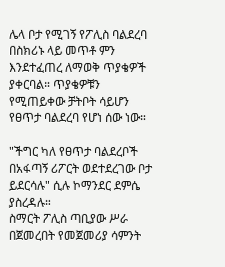ሌላ ቦታ የሚገኝ የፖሊስ ባልደረባ በስክሪኑ ላይ መጥቶ ምን እንደተፈጠረ ለማወቅ ጥያቄዎች ያቀርባል። ጥያቄዎቹን የሚጠይቀው ቻትቦት ሳይሆን የፀጥታ ባልደረባ የሆነ ሰው ነው።

"ችግር ካለ የፀጥታ ባልደረቦች በአፋጣኝ ሪፖርት ወደተደረገው ቦታ ይደርሳሉ" ሲሉ ኮማንደር ደምሴ ያስረዳሉ።
ስማርት ፖሊስ ጣቢያው ሥራ በጀመረበት የመጀመሪያ ሳምንት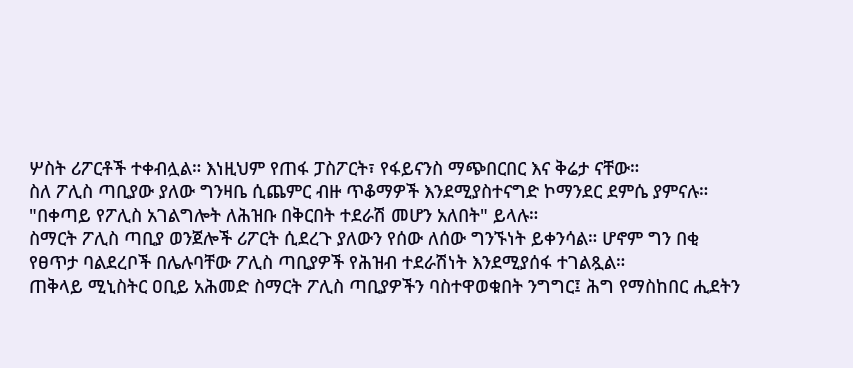ሦስት ሪፖርቶች ተቀብሏል። እነዚህም የጠፋ ፓስፖርት፣ የፋይናንስ ማጭበርበር እና ቅሬታ ናቸው።
ስለ ፖሊስ ጣቢያው ያለው ግንዛቤ ሲጨምር ብዙ ጥቆማዎች እንደሚያስተናግድ ኮማንደር ደምሴ ያምናሉ።
"በቀጣይ የፖሊስ አገልግሎት ለሕዝቡ በቅርበት ተደራሽ መሆን አለበት" ይላሉ።
ስማርት ፖሊስ ጣቢያ ወንጀሎች ሪፖርት ሲደረጉ ያለውን የሰው ለሰው ግንኙነት ይቀንሳል። ሆኖም ግን በቂ የፀጥታ ባልደረቦች በሌሉባቸው ፖሊስ ጣቢያዎች የሕዝብ ተደራሽነት እንደሚያሰፋ ተገልጿል።
ጠቅላይ ሚኒስትር ዐቢይ አሕመድ ስማርት ፖሊስ ጣቢያዎችን ባስተዋወቁበት ንግግር፤ ሕግ የማስከበር ሒደትን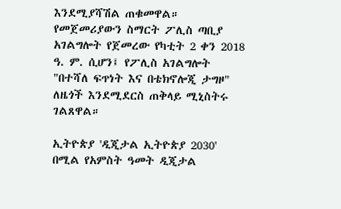እንደሚያሻሽል ጠቁመዋል።
የመጀመሪያውን ስማርት ፖሊስ ጣቢያ አገልግሎት የጀመረው የካቲት 2 ቀን 2018 ዓ. ም. ሲሆን፤ የፖሊስ አገልግሎት "በተሻለ ፍጥነት እና በቴክኖሎጂ ታግዞ" ለዜጎች እንደሚደርስ ጠቅላይ ሚኒስትሩ ገልጸዋል።

ኢትዮጵያ 'ዲጂታል ኢትዮጵያ 2030' በሚል የአምስት ዓመት ዲጂታል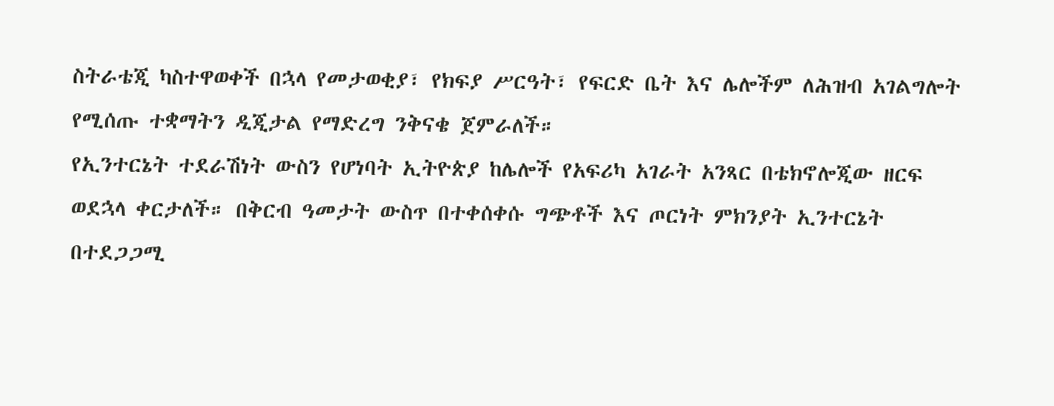ስትራቴጂ ካስተዋወቀች በኋላ የመታወቂያ፣ የክፍያ ሥርዓት፣ የፍርድ ቤት እና ሌሎችም ለሕዝብ አገልግሎት የሚሰጡ ተቋማትን ዲጂታል የማድረግ ንቅናቄ ጀምራለች።
የኢንተርኔት ተደራሽነት ውስን የሆነባት ኢትዮጵያ ከሌሎች የአፍሪካ አገራት አንጻር በቴክኖሎጂው ዘርፍ ወደኋላ ቀርታለች። በቅርብ ዓመታት ውስጥ በተቀሰቀሱ ግጭቶች እና ጦርነት ምክንያት ኢንተርኔት በተደጋጋሚ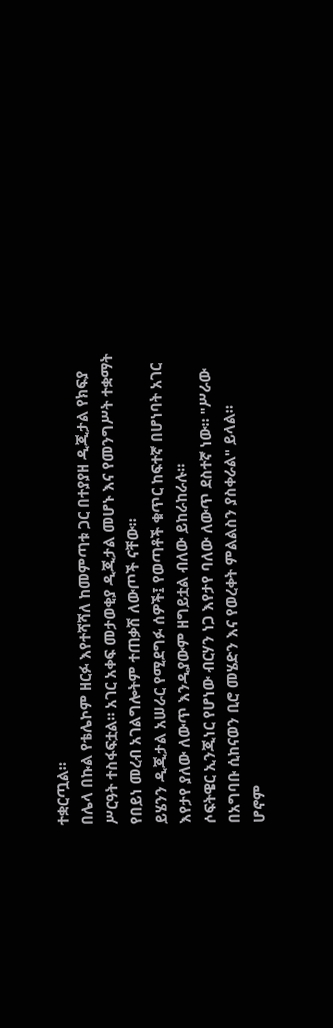ተቋርጧል።
በሌላ በኩል የቴሌኮም ዘርፉ እየተሻሻለ ከመምጣቱ ጋር በተያያዘ ዲጂታል የክፍያ ሥርዓት ተስፋፍቷል። አገር አቀፍ መታወቂያ ዲጂታል መሆኑ እና የመንግሥት ተቋማት የበይነ መረብ አገልግሎትም ተጠቃሽ ለውጦች ናቸው።
ይሄንን ዲጂታል አሠራር የሚደግፉ ሰዎች፤ የወጣቶች ቁጥር ከፍተኛ በሆነባት አገር እየታየ ያለው ለውጥ እንዲያውም ዘግይቷል ብለው ይከራከራሉ።
ሶፍትዌር ኢንጂነር የሆነው ብርሃን ነጋ እየታየ ባለው ለውጥ ደስተኛ ነው። "ሥራው በአግባቡ ሲከናወን ቢሮ መሄድን እና የወረቀት ምልልስን ያስቀራል" ይላል።
ሆኖም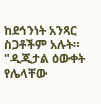ከደኅንነት አንጻር ስጋቶችም አሉት። "ዲጂታል ዕውቀት የሌላቸው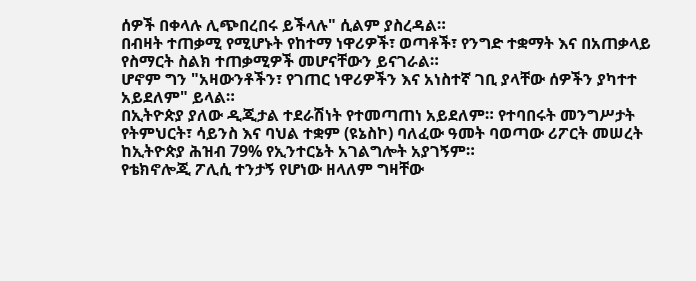ሰዎች በቀላሉ ሊጭበረበሩ ይችላሉ" ሲልም ያስረዳል።
በብዛት ተጠቃሚ የሚሆኑት የከተማ ነዋሪዎች፣ ወጣቶች፣ የንግድ ተቋማት እና በአጠቃላይ የስማርት ስልክ ተጠቃሚዎች መሆናቸውን ይናገራል።
ሆኖም ግን "አዛውንቶችን፣ የገጠር ነዋሪዎችን እና አነስተኛ ገቢ ያላቸው ሰዎችን ያካተተ አይደለም" ይላል።
በኢትዮጵያ ያለው ዲጂታል ተደራሽነት የተመጣጠነ አይደለም። የተባበሩት መንግሥታት የትምህርት፣ ሳይንስ እና ባህል ተቋም (ዩኔስኮ) ባለፈው ዓመት ባወጣው ሪፖርት መሠረት ከኢትዮጵያ ሕዝብ 79% የኢንተርኔት አገልግሎት አያገኝም።
የቴክኖሎጂ ፖሊሲ ተንታኝ የሆነው ዘላለም ግዛቸው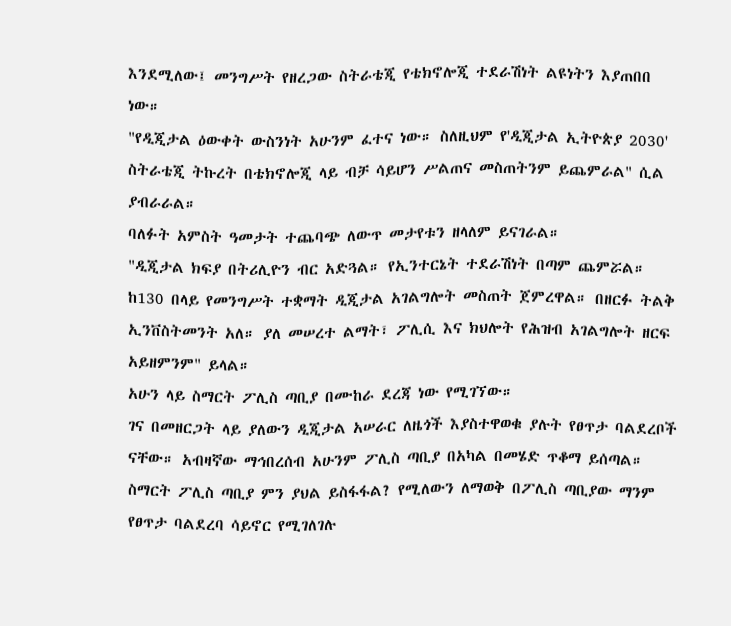እንደሚለው፤ መንግሥት የዘረጋው ስትራቴጂ የቴክኖሎጂ ተደራሽነት ልዩነትን እያጠበበ ነው።
"የዲጂታል ዕውቀት ውስንነት አሁንም ፈተና ነው። ስለዚህም የ'ዲጂታል ኢትዮጵያ 2030' ስትራቴጂ ትኩረት በቴክኖሎጂ ላይ ብቻ ሳይሆን ሥልጠና መስጠትንም ይጨምራል" ሲል ያብራራል።
ባለፉት አምስት ዓመታት ተጨባጭ ለውጥ መታየቱን ዘላለም ይናገራል።
"ዲጂታል ክፍያ በትሪሊዮን ብር አድጓል። የኢንተርኔት ተደራሽነት በጣም ጨምሯል። ከ130 በላይ የመንግሥት ተቋማት ዲጂታል አገልግሎት መስጠት ጀምረዋል። በዘርፉ ትልቅ ኢንቨስትመንት አለ። ያለ መሠረተ ልማት፣ ፖሊሲ እና ክህሎት የሕዝብ አገልግሎት ዘርፍ አይዘምንም" ይላል።
አሁን ላይ ስማርት ፖሊስ ጣቢያ በሙከራ ደረጃ ነው የሚገኘው።
ገና በመዘርጋት ላይ ያለውን ዲጂታል አሠራር ለዜጎች እያስተዋወቁ ያሉት የፀጥታ ባልደረቦች ናቸው። አብዛኛው ማኅበረሰብ አሁንም ፖሊስ ጣቢያ በአካል በመሄድ ጥቆማ ይሰጣል።
ስማርት ፖሊስ ጣቢያ ምን ያህል ይስፋፋል? የሚለውን ለማወቅ በፖሊስ ጣቢያው ማንም የፀጥታ ባልደረባ ሳይኖር የሚገለገሉ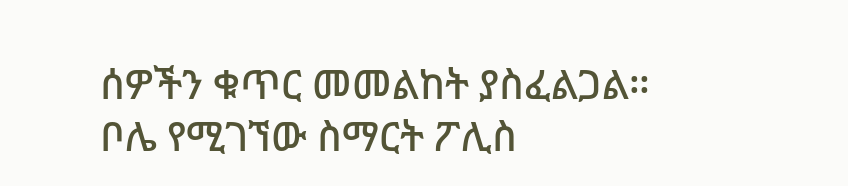ሰዎችን ቁጥር መመልከት ያስፈልጋል።
ቦሌ የሚገኘው ስማርት ፖሊስ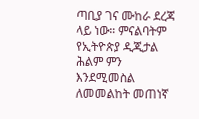ጣቢያ ገና ሙከራ ደረጃ ላይ ነው። ምናልባትም የኢትዮጵያ ዲጂታል ሕልም ምን እንደሚመስል ለመመልከት መጠነኛ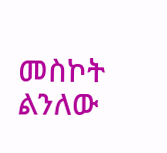መስኮት ልንለው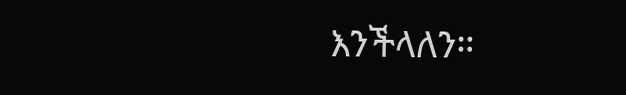እንችላለን።